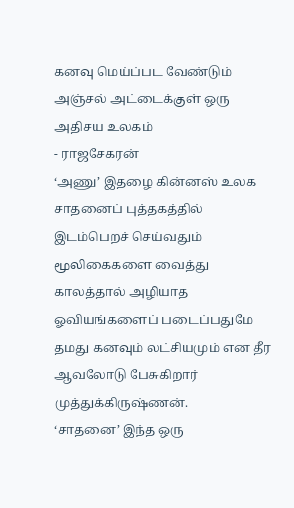கனவு மெய்ப்பட வேண்டும்
அஞ்சல் அட்டைக்குள் ஒரு அதிசய உலகம்
- ராஜசேகரன்
‘அணு’ இதழை கின்னஸ் உலக சாதனைப் புத்தகத்தில் இடம்பெறச் செய்வதும் மூலிகைகளை வைத்து காலத்தால் அழியாத ஓவியங்களைப் படைப்பதுமே தமது கனவும் லட்சியமும் என தீர ஆவலோடு பேசுகிறார் முத்துக்கிருஷ்ணன்.
‘சாதனை’ இந்த ஒரு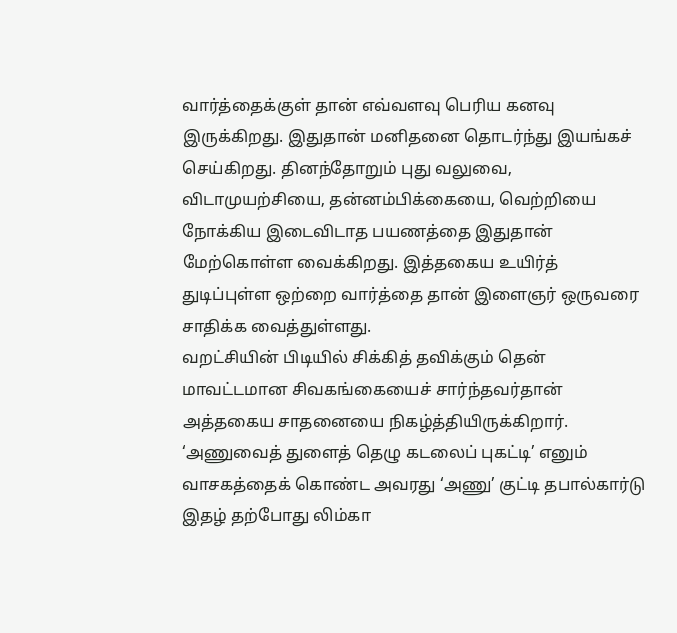வார்த்தைக்குள் தான் எவ்வளவு பெரிய கனவு இருக்கிறது. இதுதான் மனிதனை தொடர்ந்து இயங்கச் செய்கிறது. தினந்தோறும் புது வலுவை, விடாமுயற்சியை, தன்னம்பிக்கையை, வெற்றியை நோக்கிய இடைவிடாத பயணத்தை இதுதான் மேற்கொள்ள வைக்கிறது. இத்தகைய உயிர்த் துடிப்புள்ள ஒற்றை வார்த்தை தான் இளைஞர் ஒருவரை சாதிக்க வைத்துள்ளது.
வறட்சியின் பிடியில் சிக்கித் தவிக்கும் தென் மாவட்டமான சிவகங்கையைச் சார்ந்தவர்தான் அத்தகைய சாதனையை நிகழ்த்தியிருக்கிறார். ‘அணுவைத் துளைத் தெழு கடலைப் புகட்டி’ எனும் வாசகத்தைக் கொண்ட அவரது ‘அணு’ குட்டி தபால்கார்டு இதழ் தற்போது லிம்கா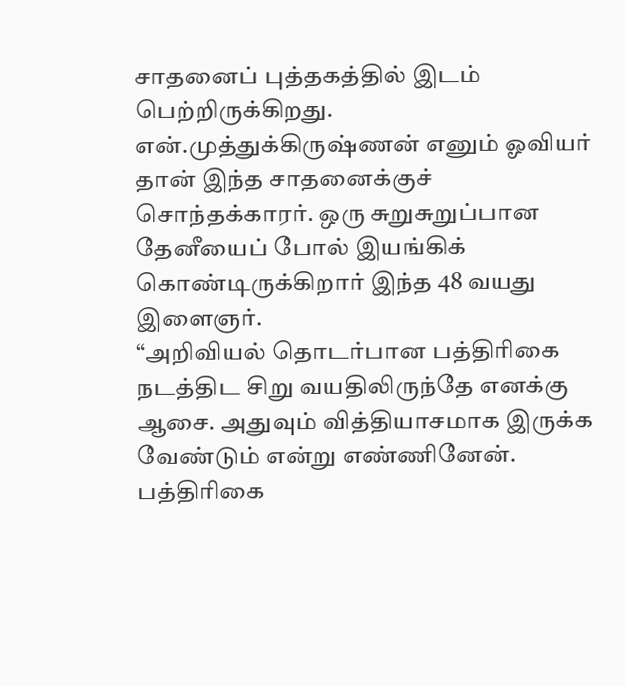சாதனைப் புத்தகத்தில் இடம் பெற்றிருக்கிறது.
என்.முத்துக்கிருஷ்ணன் எனும் ஓவியர் தான் இந்த சாதனைக்குச் சொந்தக்காரர். ஒரு சுறுசுறுப்பான தேனீயைப் போல் இயங்கிக் கொண்டிருக்கிறார் இந்த 48 வயது இளைஞர்.
“அறிவியல் தொடர்பான பத்திரிகை நடத்திட சிறு வயதிலிருந்தே எனக்கு ஆசை. அதுவும் வித்தியாசமாக இருக்க வேண்டும் என்று எண்ணினேன். பத்திரிகை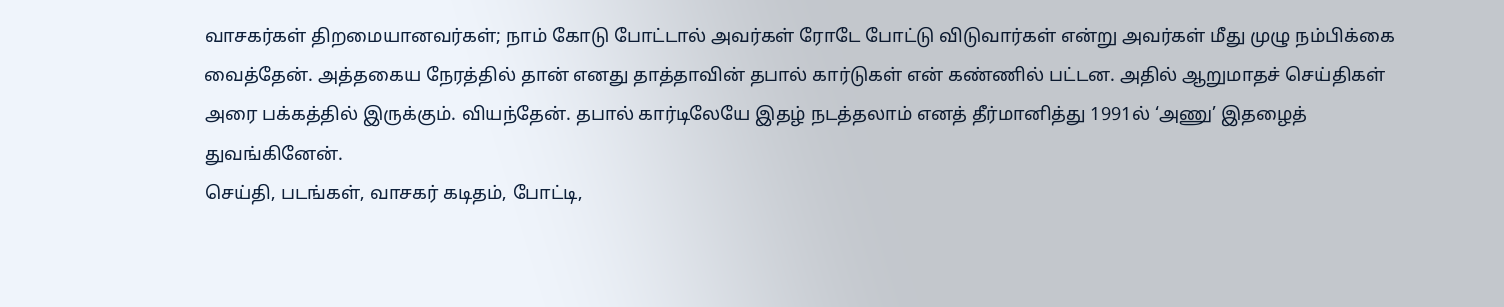வாசகர்கள் திறமையானவர்கள்; நாம் கோடு போட்டால் அவர்கள் ரோடே போட்டு விடுவார்கள் என்று அவர்கள் மீது முழு நம்பிக்கை வைத்தேன். அத்தகைய நேரத்தில் தான் எனது தாத்தாவின் தபால் கார்டுகள் என் கண்ணில் பட்டன. அதில் ஆறுமாதச் செய்திகள் அரை பக்கத்தில் இருக்கும். வியந்தேன். தபால் கார்டிலேயே இதழ் நடத்தலாம் எனத் தீர்மானித்து 1991ல் ‘அணு’ இதழைத் துவங்கினேன்.
செய்தி, படங்கள், வாசகர் கடிதம், போட்டி,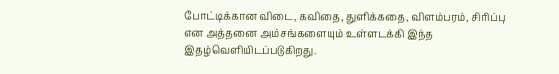போட்டிக்கான விடை, கவிதை, துளிக்கதை, விளம்பரம், சிரிப்பு என அத்தனை அம்சங்களையும் உள்ளடக்கி இந்த இதழ்வெளியிடப்படுகிறது.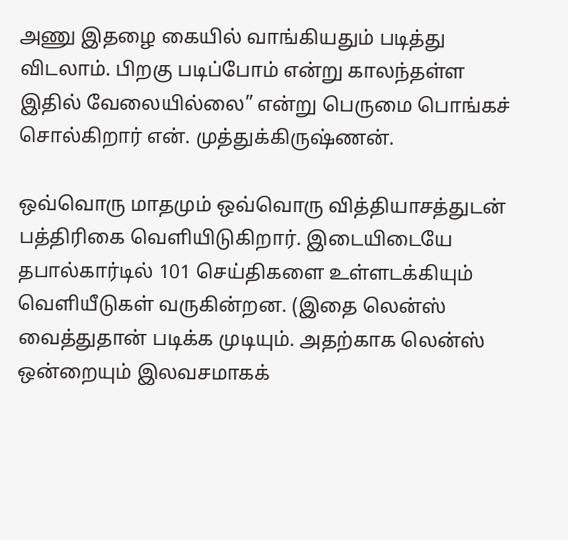அணு இதழை கையில் வாங்கியதும் படித்து விடலாம். பிறகு படிப்போம் என்று காலந்தள்ள இதில் வேலையில்லை” என்று பெருமை பொங்கச் சொல்கிறார் என். முத்துக்கிருஷ்ணன்.

ஒவ்வொரு மாதமும் ஒவ்வொரு வித்தியாசத்துடன் பத்திரிகை வெளியிடுகிறார். இடையிடையே தபால்கார்டில் 101 செய்திகளை உள்ளடக்கியும் வெளியீடுகள் வருகின்றன. (இதை லென்ஸ் வைத்துதான் படிக்க முடியும். அதற்காக லென்ஸ் ஒன்றையும் இலவசமாகக்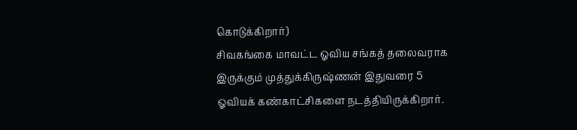கொடுக்கிறார்)
சிவகங்கை மாவட்ட ஓவிய சங்கத் தலைவராக இருக்கும் முத்துக்கிருஷ்ணன் இதுவரை 5 ஓவியக் கண்காட்சிகளை நடத்தியிருக்கிறார்.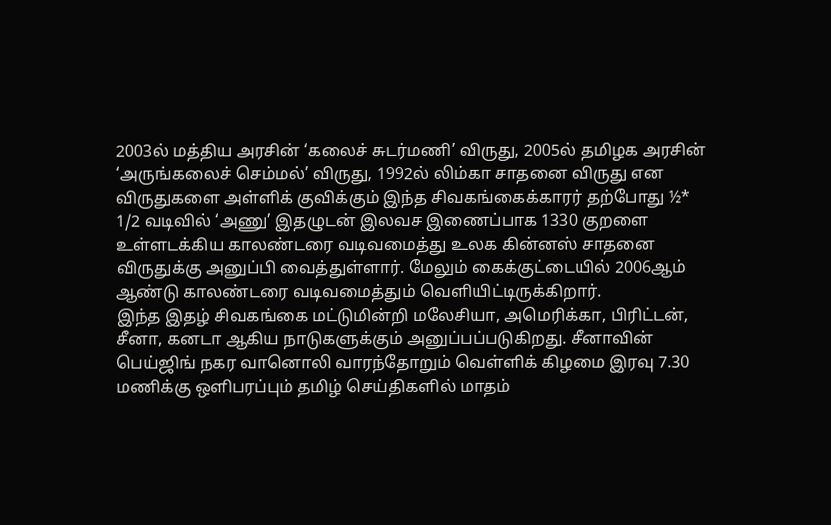2003ல் மத்திய அரசின் ‘கலைச் சுடர்மணி’ விருது, 2005ல் தமிழக அரசின் ‘அருங்கலைச் செம்மல்’ விருது, 1992ல் லிம்கா சாதனை விருது என விருதுகளை அள்ளிக் குவிக்கும் இந்த சிவகங்கைக்காரர் தற்போது ½* 1/2 வடிவில் ‘அணு’ இதழுடன் இலவச இணைப்பாக 1330 குறளை உள்ளடக்கிய காலண்டரை வடிவமைத்து உலக கின்னஸ் சாதனை விருதுக்கு அனுப்பி வைத்துள்ளார். மேலும் கைக்குட்டையில் 2006ஆம் ஆண்டு காலண்டரை வடிவமைத்தும் வெளியிட்டிருக்கிறார்.
இந்த இதழ் சிவகங்கை மட்டுமின்றி மலேசியா, அமெரிக்கா, பிரிட்டன், சீனா, கனடா ஆகிய நாடுகளுக்கும் அனுப்பப்படுகிறது. சீனாவின் பெய்ஜிங் நகர வானொலி வாரந்தோறும் வெள்ளிக் கிழமை இரவு 7.30 மணிக்கு ஒளிபரப்பும் தமிழ் செய்திகளில் மாதம்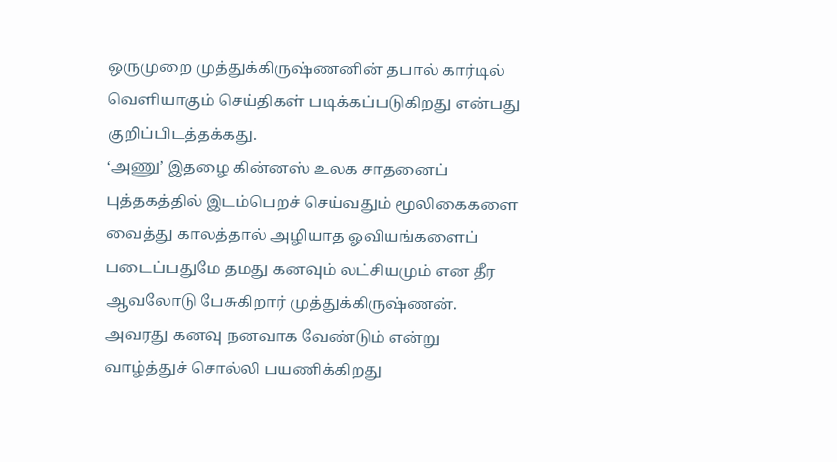ஒருமுறை முத்துக்கிருஷ்ணனின் தபால் கார்டில் வெளியாகும் செய்திகள் படிக்கப்படுகிறது என்பது குறிப்பிடத்தக்கது.
‘அணு’ இதழை கின்னஸ் உலக சாதனைப் புத்தகத்தில் இடம்பெறச் செய்வதும் மூலிகைகளை வைத்து காலத்தால் அழியாத ஓவியங்களைப் படைப்பதுமே தமது கனவும் லட்சியமும் என தீர ஆவலோடு பேசுகிறார் முத்துக்கிருஷ்ணன். அவரது கனவு நனவாக வேண்டும் என்று வாழ்த்துச் சொல்லி பயணிக்கிறது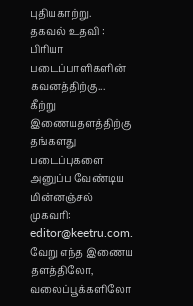புதியகாற்று.
தகவல் உதவி : பிரியா
படைப்பாளிகளின் கவனத்திற்கு...
கீற்று இணையதளத்திற்கு தங்களது படைப்புகளை அனுப்ப வேண்டிய மின்னஞ்சல் முகவரி: editor@keetru.com. வேறு எந்த இணைய தளத்திலோ, வலைப்பூக்களிலோ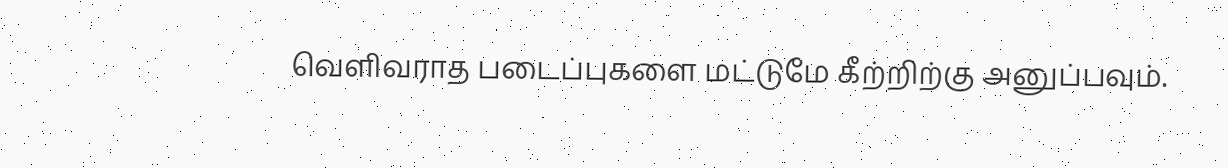வெளிவராத படைப்புகளை மட்டுமே கீற்றிற்கு அனுப்பவும்.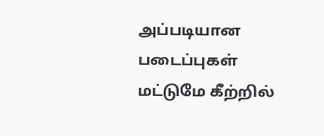அப்படியான படைப்புகள் மட்டுமே கீற்றில்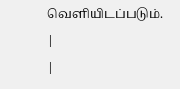வெளியிடப்படும்.
|
|